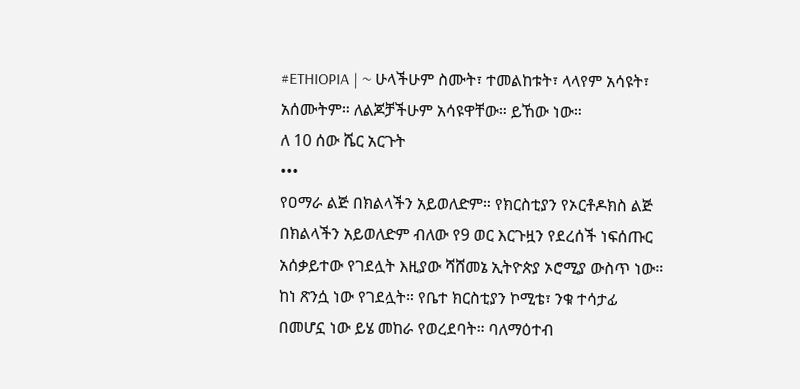#ETHIOPIA | ~ ሁላችሁም ስሙት፣ ተመልከቱት፣ ላላየም አሳዩት፣ አሰሙትም። ለልጆቻችሁም አሳዩዋቸው። ይኸው ነው።
ለ 10 ሰው ሼር አርጉት
•••
የዐማራ ልጅ በክልላችን አይወለድም። የክርስቲያን የኦርቶዶክስ ልጅ በክልላችን አይወለድም ብለው የ9 ወር እርጉዟን የደረሰች ነፍሰጡር አሰቃይተው የገደሏት እዚያው ሻሸመኔ ኢትዮጵያ ኦሮሚያ ውስጥ ነው። ከነ ጽንሷ ነው የገደሏት። የቤተ ክርስቲያን ኮሚቴ፣ ንቁ ተሳታፊ በመሆኗ ነው ይሄ መከራ የወረደባት። ባለማዕተብ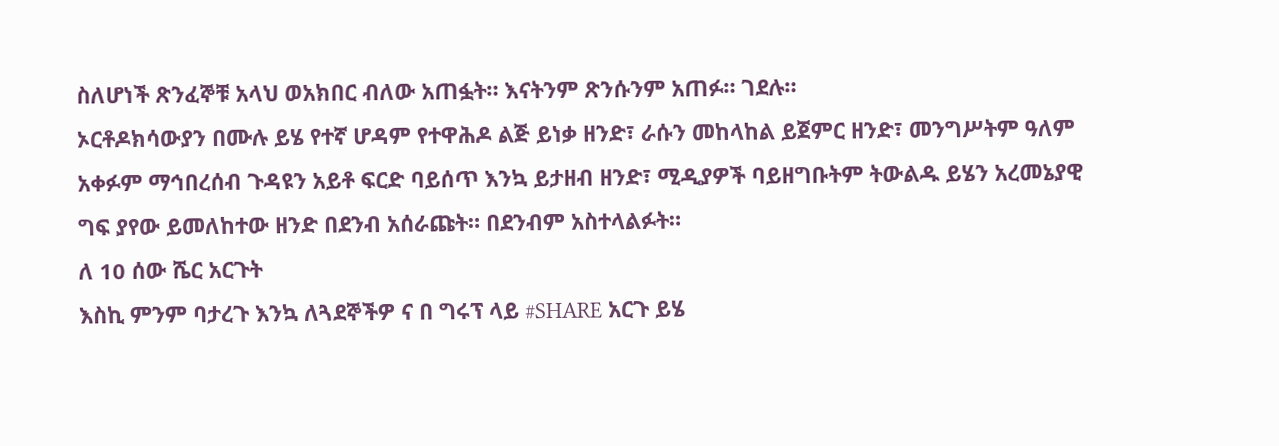ስለሆነች ጽንፈኞቹ አላህ ወአክበር ብለው አጠፏት። እናትንም ጽንሱንም አጠፉ። ገደሉ።
ኦርቶዶክሳውያን በሙሉ ይሄ የተኛ ሆዳም የተዋሕዶ ልጅ ይነቃ ዘንድ፣ ራሱን መከላከል ይጀምር ዘንድ፣ መንግሥትም ዓለም አቀፉም ማኅበረሰብ ጉዳዩን አይቶ ፍርድ ባይሰጥ እንኳ ይታዘብ ዘንድ፣ ሚዲያዎች ባይዘግቡትም ትውልዱ ይሄን አረመኔያዊ ግፍ ያየው ይመለከተው ዘንድ በደንብ አሰራጩት። በደንብም አስተላልፉት።
ለ 10 ሰው ሼር አርጉት
እስኪ ምንም ባታረጉ እንኳ ለጓደኞችዎ ና በ ግሩፕ ላይ #SHARE አርጉ ይሄ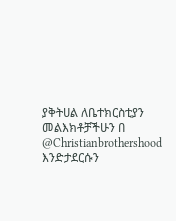ያቅትሀል ለቤተክርስቲያን
መልእክቶቻችሁን በ @Christianbrothershood እንድታደርሱን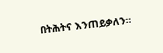በትሕትና እንጠይቃለን።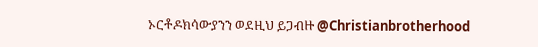ኦርቶዶክሳውያንን ወደዚህ ይጋብዙ @Christianbrotherhood